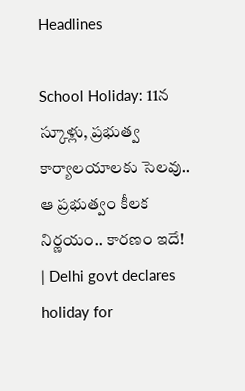Headlines

School Holiday: 11న స్కూళ్లు, ప్రభుత్వ కార్యాలయాలకు సెలవు.. ఆ ప్రభుత్వం కీలక నిర్ణయం.. కారణం ఇదే! | Delhi govt declares holiday for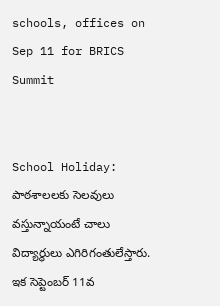schools, offices on Sep 11 for BRICS Summit


School Holiday: పాఠశాలలకు సెలవులు వస్తున్నాయంటే చాలు విద్యార్థులు ఎగిరిగంతులేస్తారు. ఇక సెప్టెంబర్‌ 11వ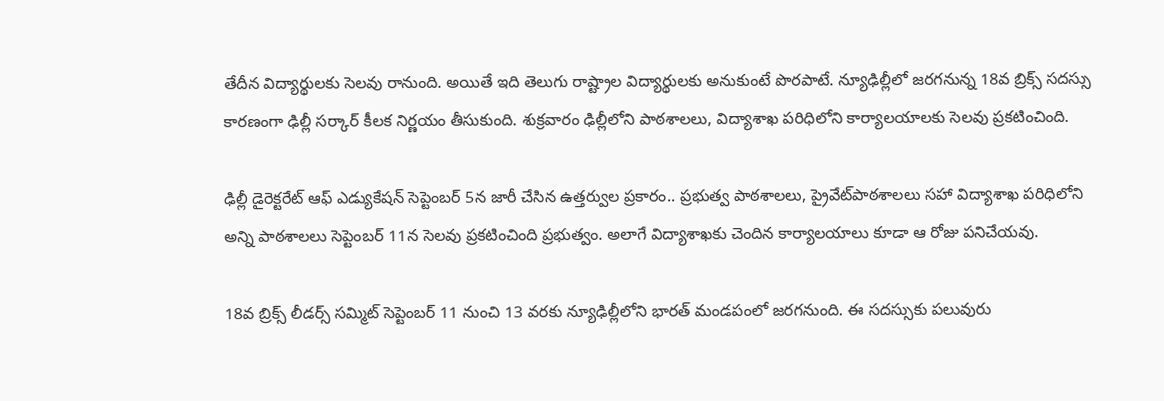తేదీన విద్యార్థులకు సెలవు రానుంది. అయితే ఇది తెలుగు రాష్ట్రాల విద్యార్థులకు అనుకుంటే పొరపాటే. న్యూఢిల్లీలో జరగనున్న 18వ బ్రిక్స్ సదస్సు కారణంగా ఢిల్లీ సర్కార్‌ కీలక నిర్ణయం తీసుకుంది. శుక్రవారం ఢిల్లీలోని పాఠశాలలు, విద్యాశాఖ పరిధిలోని కార్యాలయాలకు సెలవు ప్రకటించింది.

ఢిల్లీ డైరెక్టరేట్‌ ఆఫ్‌ ఎడ్యుకేషన్‌ సెప్టెంబర్‌ 5న జారీ చేసిన ఉత్తర్వుల ప్రకారం.. ప్రభుత్వ పాఠశాలలు, ప్రైవేట్‌పాఠశాలలు సహా విద్యాశాఖ పరిధిలోని అన్ని పాఠశాలలు సెప్టెంబర్‌ 11న సెలవు ప్రకటించింది ప్రభుత్వం. అలాగే విద్యాశాఖకు చెందిన కార్యాలయాలు కూడా ఆ రోజు పనిచేయవు.

18వ బ్రిక్స్‌ లీడర్స్‌ సమ్మిట్‌ సెప్టెంబర్‌ 11 నుంచి 13 వరకు న్యూఢిల్లీలోని భారత్‌ మండపంలో జరగనుంది. ఈ సదస్సుకు పలువురు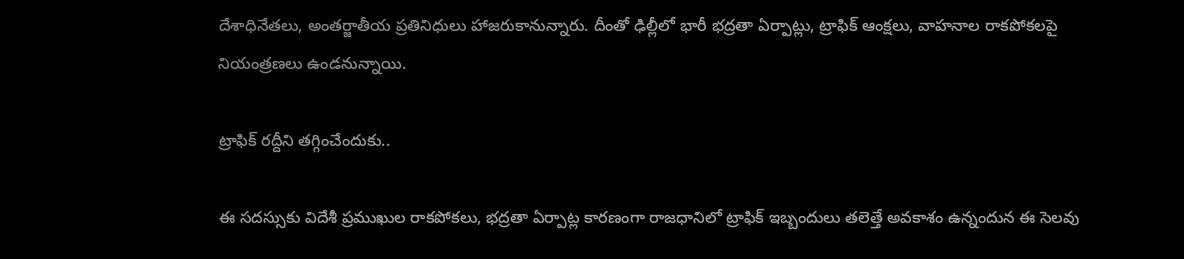దేశాధినేతలు, అంతర్జాతీయ ప్రతినిధులు హాజరుకానున్నారు. దీంతో ఢిల్లీలో భారీ భద్రతా ఏర్పాట్లు, ట్రాఫిక్‌ ఆంక్షలు, వాహనాల రాకపోకలపై నియంత్రణలు ఉండనున్నాయి.

ట్రాఫిక్‌ రద్దీని తగ్గించేందుకు..

ఈ సదస్సుకు విదేశీ ప్రముఖుల రాకపోకలు, భద్రతా ఏర్పాట్ల కారణంగా రాజధానిలో ట్రాఫిక్‌ ఇబ్బందులు తలెత్తే అవకాశం ఉన్నందున ఈ సెలవు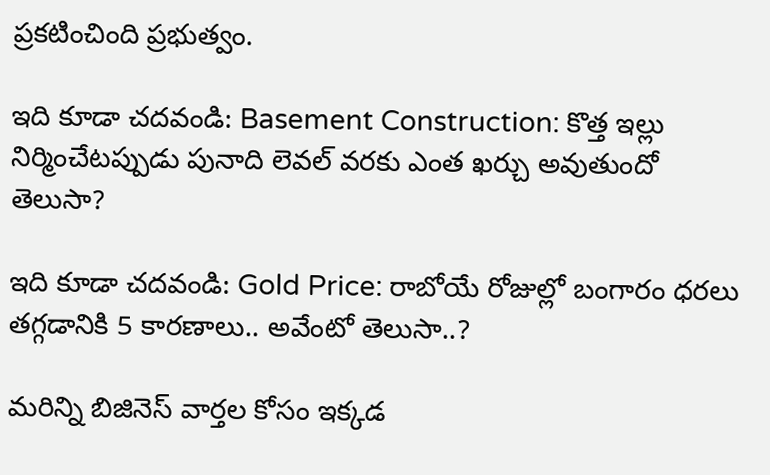ప్రకటించింది ప్రభుత్వం.

ఇది కూడా చదవండి: Basement Construction: కొత్త ఇల్లు నిర్మించేటప్పుడు పునాది లెవల్‌ వరకు ఎంత ఖర్చు అవుతుందో తెలుసా?

ఇది కూడా చదవండి: Gold Price: రాబోయే రోజుల్లో బంగారం ధరలు తగ్గడానికి 5 కారణాలు.. అవేంటో తెలుసా..?

మరిన్ని బిజినెస్ వార్తల కోసం ఇక్కడ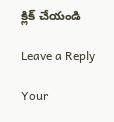క్లిక్ చేయండి

Leave a Reply

Your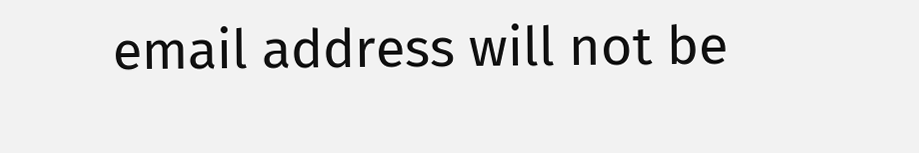email address will not be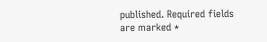published. Required fields are marked *